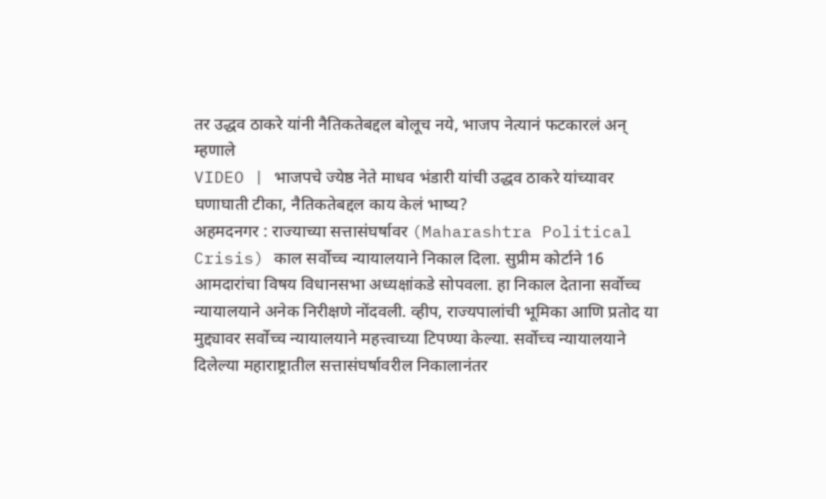तर उद्धव ठाकरे यांनी नैतिकतेबद्दल बोलूच नये, भाजप नेत्यानं फटकारलं अन् म्हणाले
VIDEO | भाजपचे ज्येष्ठ नेते माधव भंडारी यांची उद्धव ठाकरे यांच्यावर घणाघाती टीका, नैतिकतेबद्दल काय केलं भाष्य?
अहमदनगर : राज्याच्या सत्तासंघर्षावर (Maharashtra Political Crisis) काल सर्वोच्च न्यायालयाने निकाल दिला. सुप्रीम कोर्टाने 16 आमदारांचा विषय विधानसभा अध्यक्षांकडे सोपवला. हा निकाल देताना सर्वोच्च न्यायालयाने अनेक निरीक्षणे नोंदवली. व्हीप, राज्यपालांची भूमिका आणि प्रतोद या मुद्द्यावर सर्वोच्च न्यायालयाने महत्त्वाच्या टिपण्या केल्या. सर्वोच्च न्यायालयाने दिलेल्या महाराष्ट्रातील सत्तासंघर्षावरील निकालानंतर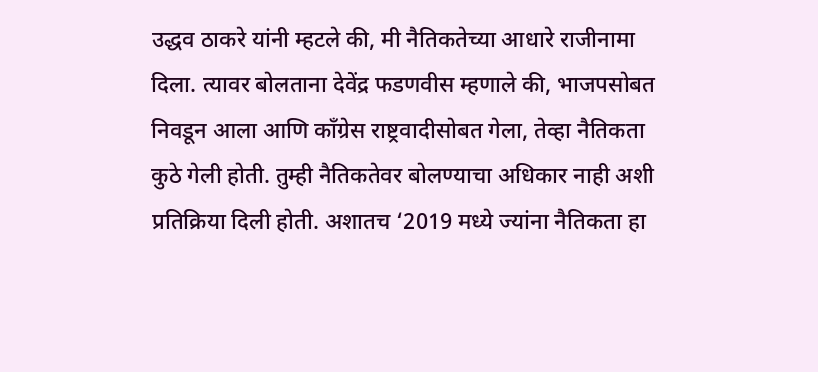उद्धव ठाकरे यांनी म्हटले की, मी नैतिकतेच्या आधारे राजीनामा दिला. त्यावर बोलताना देवेंद्र फडणवीस म्हणाले की, भाजपसोबत निवडून आला आणि काँग्रेस राष्ट्रवादीसोबत गेला, तेव्हा नैतिकता कुठे गेली होती. तुम्ही नैतिकतेवर बोलण्याचा अधिकार नाही अशी प्रतिक्रिया दिली होती. अशातच ‘2019 मध्ये ज्यांना नैतिकता हा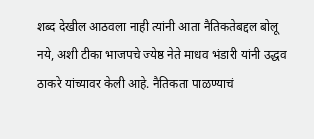शब्द देखील आठवला नाही त्यांनी आता नैतिकतेबद्दल बोलू नये, अशी टीका भाजपचे ज्येष्ठ नेते माधव भंडारी यांनी उद्धव ठाकरे यांच्यावर केली आहे. नैतिकता पाळण्याचं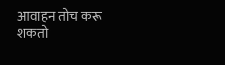आवाहन तोच करू शकतो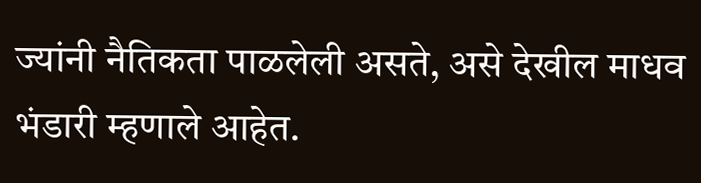ज्यांनी नैतिकता पाळलेली असते, असे देखील माधव भंडारी म्हणाले आहेत.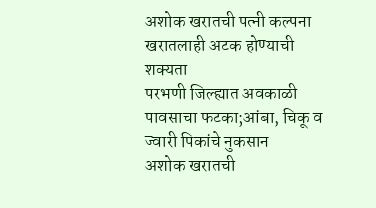अशोक खरातची पत्नी कल्पना खरातलाही अटक होण्याची शक्यता
परभणी जिल्ह्यात अवकाळी पावसाचा फटका;आंबा, चिकू व ज्वारी पिकांचे नुकसान
अशोक खरातची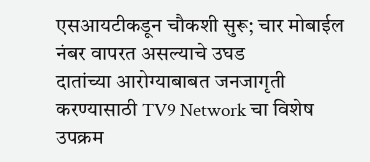एसआयटीकडून चौकशी सुरू; चार मोबाईल नंबर वापरत असल्याचे उघड
दातांच्या आरोग्याबाबत जनजागृती करण्यासाठी TV9 Network चा विशेष उपक्रम